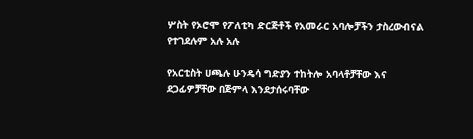ሦስት የኦሮሞ የፖለቲካ ድርጅቶች የአመራር አባሎቻችን ታስረውብናል የተገደሉም አሉ አሉ

የአርቲስት ሀጫሉ ሁንዴሳ ግድያን ተከትሎ አባላቶቻቸው እና ደጋፊዎቻቸው በጅምላ እንደታሰሩባቸው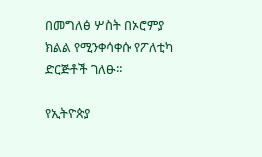በመግለፅ ሦስት በኦሮምያ ክልል የሚንቀሳቀሱ የፖለቲካ ድርጅቶች ገለፁ።

የኢትዮጵያ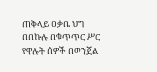ጠቅላይ ዐቃቤ ህግ በበኩሉ በቁጥጥር ሥር የዋሉት ሰዎች በወንጀል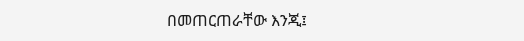በመጠርጠራቸው እንጂ፤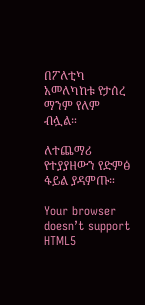በፖለቲካ አመለካከቱ የታሰረ ማንም የለም ብሏል።

ለተጨማሪ የተያያዘውን የድምፅ ፋይል ያዳምጡ።

Your browser doesn’t support HTML5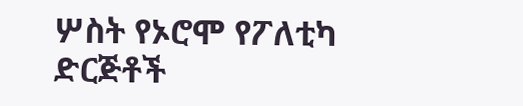ሦስት የኦሮሞ የፖለቲካ ድርጅቶች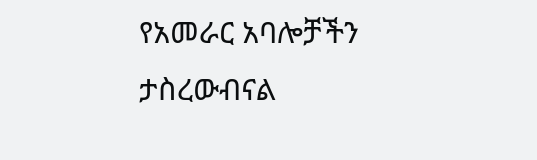የአመራር አባሎቻችን ታስረውብናል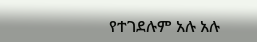የተገደሉም አሉ አሉ